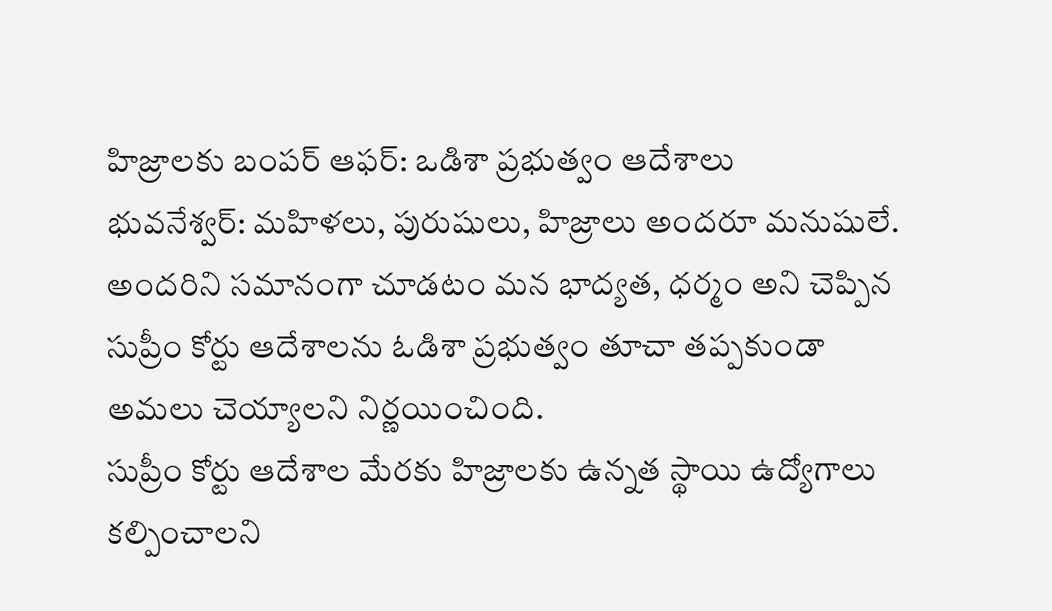హిజ్రాలకు బంపర్ ఆఫర్: ఒడిశా ప్రభుత్వం ఆదేశాలు
భువనేశ్వర్: మహిళలు, పురుషులు, హిజ్రాలు అందరూ మనుషులే. అందరిని సమానంగా చూడటం మన భాద్యత, ధర్మం అని చెప్పిన సుప్రీం కోర్టు ఆదేశాలను ఓడిశా ప్రభుత్వం తూచా తప్పకుండా అమలు చెయ్యాలని నిర్ణయించింది.
సుప్రీం కోర్టు ఆదేశాల మేరకు హిజ్రాలకు ఉన్నత స్థాయి ఉద్యోగాలు కల్పించాలని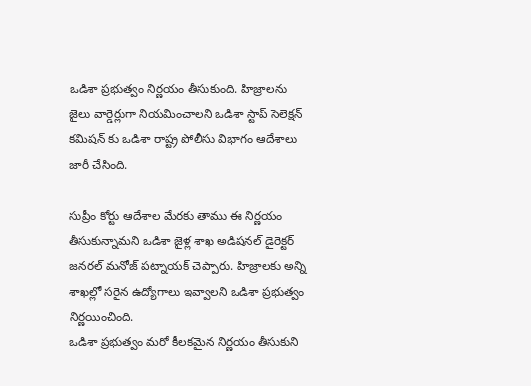ఒడిశా ప్రభుత్వం నిర్ణయం తీసుకుంది. హిజ్రాలను జైలు వార్డెర్లుగా నియమించాలని ఒడిశా స్టాప్ సెలెక్షన్ కమిషన్ కు ఒడిశా రాష్ట్ర పోలీసు విభాగం ఆదేశాలు జారీ చేసింది.

సుప్రీం కోర్టు ఆదేశాల మేరకు తాము ఈ నిర్ణయం తీసుకున్నామని ఒడిశా జైళ్ల శాఖ అడిషనల్ డైరెక్టర్ జనరల్ మనోజ్ పట్నాయక్ చెప్పారు. హిజ్రాలకు అన్ని శాఖల్లో సరైన ఉద్యోగాలు ఇవ్వాలని ఒడిశా ప్రభుత్వం నిర్ణయించింది.
ఒడిశా ప్రభుత్వం మరో కీలకమైన నిర్ణయం తీసుకుని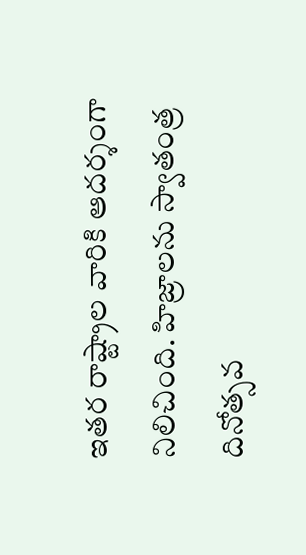ఇతర రాష్ట్రాల వారికి ఆదర్శంగా నిలిచింది. హిజ్రాలను స్వాతంత్ర దినోత్సవ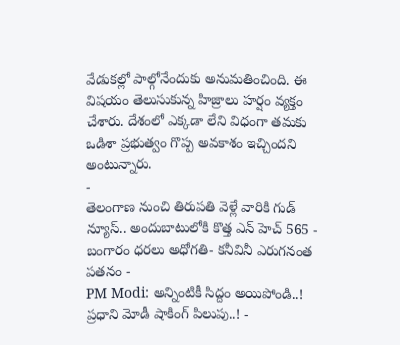వేడుకల్లో పాల్గోనేందుకు అనుమతించింది. ఈ విషయం తెలుసుకున్న హిజ్రాలు హర్షం వ్యక్తం చేశారు. దేశంలో ఎక్కడా లేని విధంగా తమకు ఒడిశా ప్రభుత్వం గొప్ప అవకాశం ఇచ్చిందని అంటున్నారు.
-
తెలంగాణ నుంచి తిరుపతి వెళ్లే వారికి గుడ్ న్యూస్.. అందుబాటులోకి కొత్త ఎన్ హెచ్ 565 -
బంగారం ధరలు అధోగతి- కనీవినీ ఎరుగనంత పతనం -
PM Modi: అన్నింటికీ సిద్దం అయిపోండి..! ప్రధాని మోడీ షాకింగ్ పిలుపు..! -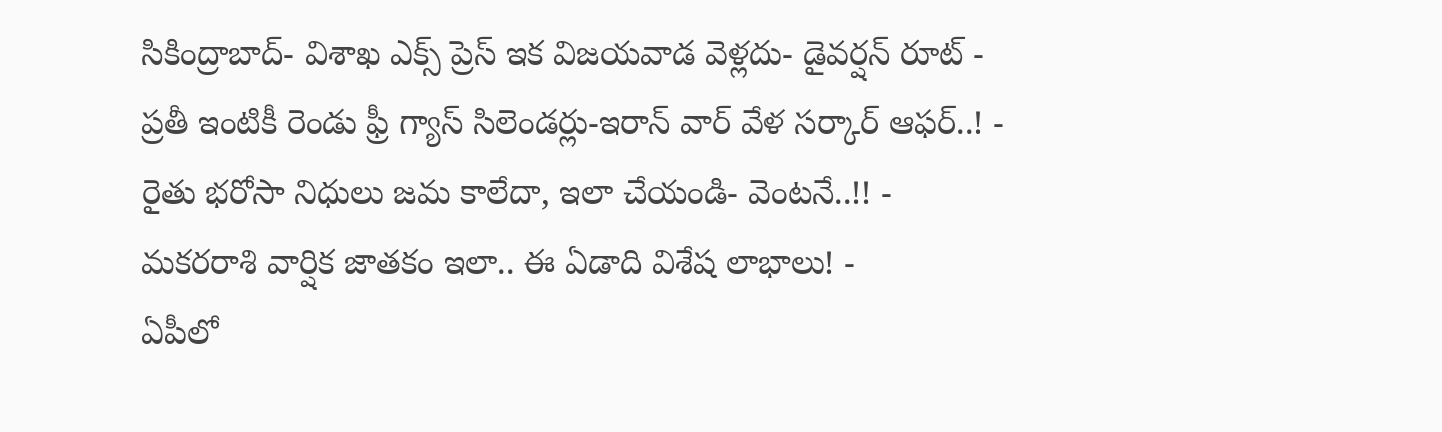సికింద్రాబాద్- విశాఖ ఎక్స్ ప్రెస్ ఇక విజయవాడ వెళ్లదు- డైవర్షన్ రూట్ -
ప్రతీ ఇంటికీ రెండు ఫ్రీ గ్యాస్ సిలెండర్లు-ఇరాన్ వార్ వేళ సర్కార్ ఆఫర్..! -
రైతు భరోసా నిధులు జమ కాలేదా, ఇలా చేయండి- వెంటనే..!! -
మకరరాశి వార్షిక జాతకం ఇలా.. ఈ ఏడాది విశేష లాభాలు! -
ఏపీలో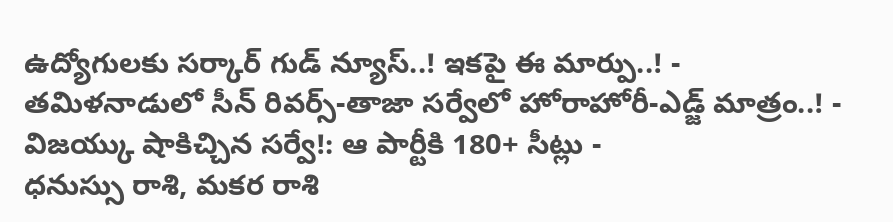ఉద్యోగులకు సర్కార్ గుడ్ న్యూస్..! ఇకపై ఈ మార్పు..! -
తమిళనాడులో సీన్ రివర్స్-తాజా సర్వేలో హోరాహోరీ-ఎడ్జ్ మాత్రం..! -
విజయ్కు షాకిచ్చిన సర్వే!: ఆ పార్టీకి 180+ సీట్లు -
ధనుస్సు రాశి, మకర రాశి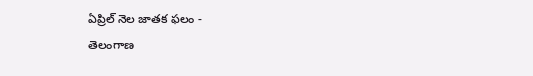ఏప్రిల్ నెల జాతక ఫలం -
తెలంగాణ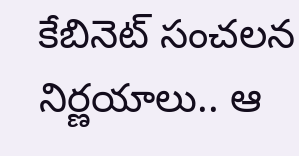కేబినెట్ సంచలన నిర్ణయాలు.. ఆ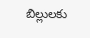బిల్లులకు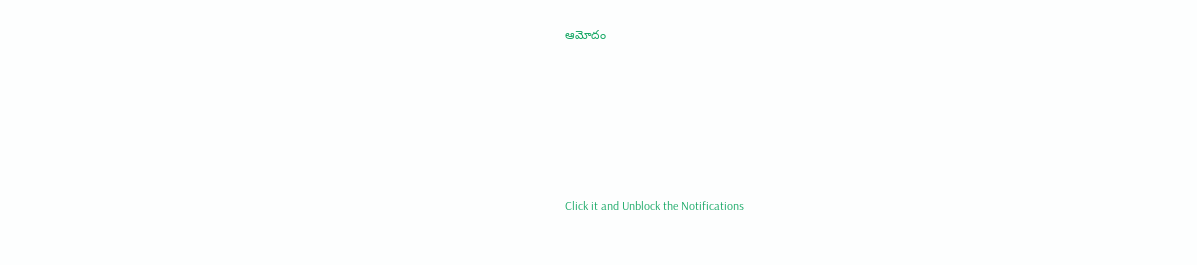ఆమోదం












Click it and Unblock the Notifications